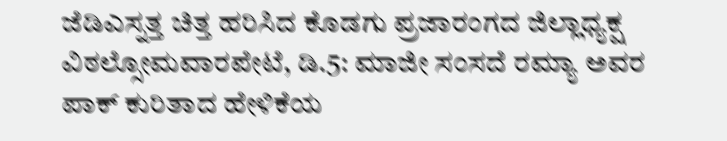ಜೆಡಿಎಸ್ನತ್ತ ಚಿತ್ತ ಹರಿಸಿದ ಕೊಡಗು ಪ್ರಜಾರಂಗದ ಜಿಲ್ಲಾಧ್ಯಕ್ಷ ವಿಠಲ್ಸೋಮವಾರಪೇಟೆ, ಡಿ.5: ಮಾಜೀ ಸಂಸದೆ ರಮ್ಯಾ ಅವರ ಪಾಕ್ ಕುರಿತಾದ ಹೇಳಿಕೆಯ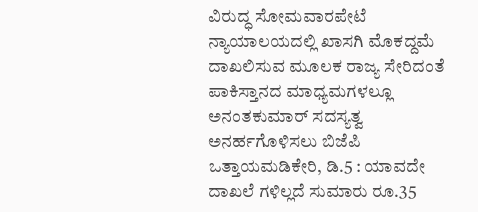ವಿರುದ್ಧ ಸೋಮವಾರಪೇಟೆ ನ್ಯಾಯಾಲಯದಲ್ಲಿ ಖಾಸಗಿ ಮೊಕದ್ದಮೆ ದಾಖಲಿಸುವ ಮೂಲಕ ರಾಜ್ಯ ಸೇರಿದಂತೆ ಪಾಕಿಸ್ತಾನದ ಮಾಧ್ಯಮಗಳಲ್ಲೂ
ಅನಂತಕುಮಾರ್ ಸದಸ್ಯತ್ವ ಅನರ್ಹಗೊಳಿಸಲು ಬಿಜೆಪಿ ಒತ್ತಾಯಮಡಿಕೇರಿ, ಡಿ.5 : ಯಾವದೇ ದಾಖಲೆ ಗಳಿಲ್ಲದೆ ಸುಮಾರು ರೂ.35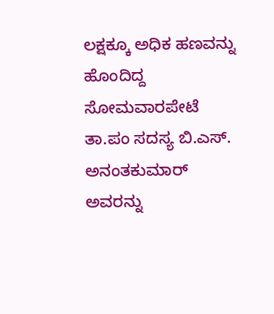ಲಕ್ಷಕ್ಕೂ ಅಧಿಕ ಹಣವನ್ನು ಹೊಂದಿದ್ದ ಸೋಮವಾರಪೇಟೆ ತಾ.ಪಂ ಸದಸ್ಯ ಬಿ.ಎಸ್. ಅನಂತಕುಮಾರ್ ಅವರನ್ನು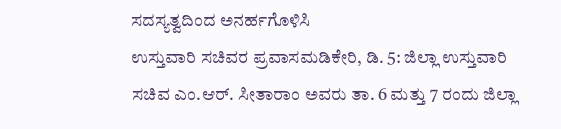ಸದಸ್ಯತ್ವದಿಂದ ಅನರ್ಹಗೊಳಿಸಿ
ಉಸ್ತುವಾರಿ ಸಚಿವರ ಪ್ರವಾಸಮಡಿಕೇರಿ, ಡಿ. 5: ಜಿಲ್ಲಾ ಉಸ್ತುವಾರಿ ಸಚಿವ ಎಂ.ಆರ್. ಸೀತಾರಾಂ ಅವರು ತಾ. 6 ಮತ್ತು 7 ರಂದು ಜಿಲ್ಲಾ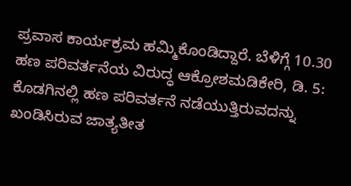ಪ್ರವಾಸ ಕಾರ್ಯಕ್ರಮ ಹಮ್ಮಿಕೊಂಡಿದ್ದಾರೆ. ಬೆಳಿಗ್ಗೆ 10.30
ಹಣ ಪರಿವರ್ತನೆಯ ವಿರುದ್ಧ ಆಕ್ರೋಶಮಡಿಕೇರಿ, ಡಿ. 5: ಕೊಡಗಿನಲ್ಲಿ ಹಣ ಪರಿವರ್ತನೆ ನಡೆಯುತ್ತಿರುವದನ್ನು ಖಂಡಿಸಿರುವ ಜಾತ್ಯತೀತ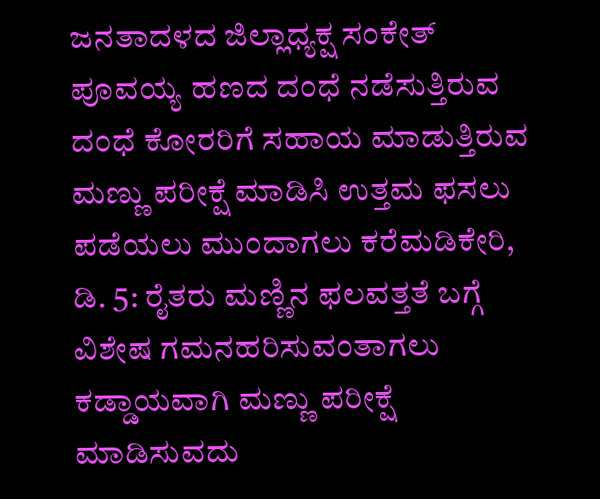ಜನತಾದಳದ ಜಿಲ್ಲಾಧ್ಯಕ್ಷ ಸಂಕೇತ್ ಪೂವಯ್ಯ ಹಣದ ದಂಧೆ ನಡೆಸುತ್ತಿರುವ ದಂಧೆ ಕೋರರಿಗೆ ಸಹಾಯ ಮಾಡುತ್ತಿರುವ
ಮಣ್ಣು ಪರೀಕ್ಷೆ ಮಾಡಿಸಿ ಉತ್ತಮ ಫಸಲು ಪಡೆಯಲು ಮುಂದಾಗಲು ಕರೆಮಡಿಕೇರಿ, ಡಿ. 5: ರೈತರು ಮಣ್ಣಿನ ಫಲವತ್ತತೆ ಬಗ್ಗೆ ವಿಶೇಷ ಗಮನಹರಿಸುವಂತಾಗಲು ಕಡ್ಡಾಯವಾಗಿ ಮಣ್ಣು ಪರೀಕ್ಷೆ ಮಾಡಿಸುವದು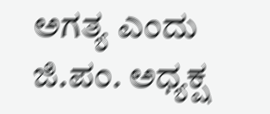ಅಗತ್ಯ ಎಂದು ಜಿ.ಪಂ. ಅಧ್ಯಕ್ಷ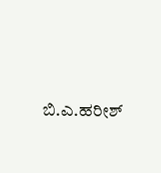ಬಿ.ಎ.ಹರೀಶ್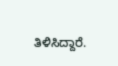ತಿಳಿಸಿದ್ದಾರೆ.